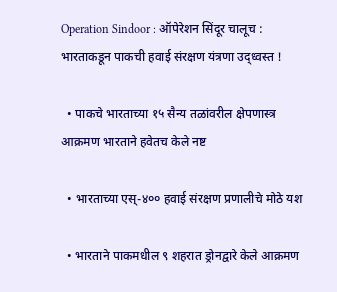Operation Sindoor : ऑपेरेशन सिंदूर चालूच : भारताकडून पाकची हवाई संरक्षण यंत्रणा उद्ध्वस्त !

  • पाकचे भारताच्या १५ सैन्य तळांवरील क्षेपणास्त्र आक्रमण भारताने हवेतच केले नष्ट

  • भारताच्या एस्-४०० हवाई संरक्षण प्रणालीचे मोठे यश

  • भारताने पाकमधील ९ शहरात ड्रोनद्वारे केले आक्रमण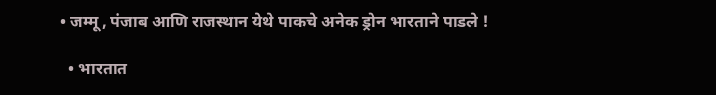• जम्मू, पंजाब आणि राजस्थान येथे पाकचे अनेक ड्रोन भारताने पाडले !

  • भारतात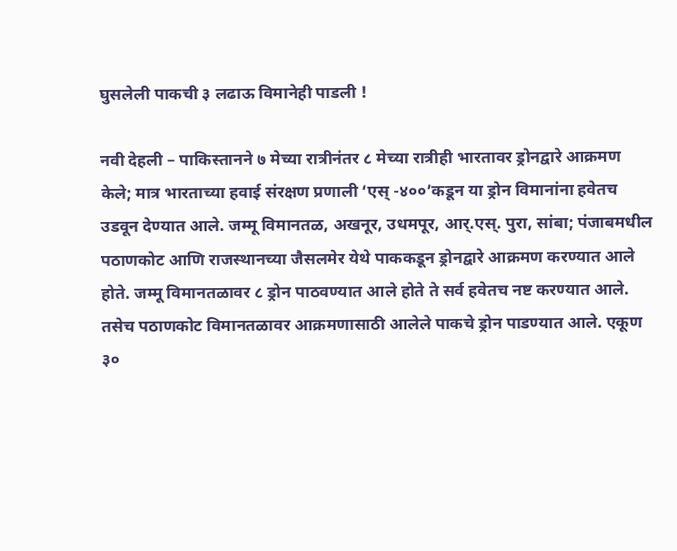घुसलेली पाकची ३ लढाऊ विमानेही पाडली !

नवी देहली – पाकिस्तानने ७ मेच्या रात्रीनंतर ८ मेच्या रात्रीही भारतावर ड्रोनद्वारे आक्रमण केले; मात्र भारताच्या हवाई संरक्षण प्रणाली ‘एस् -४००’कडून या ड्रोन विमानांना हवेतच उडवून देण्यात आले. जम्मू विमानतळ, अखनूर, उधमपूर, आर्.एस्. पुरा, सांबा; पंजाबमधील पठाणकोट आणि राजस्थानच्या जैसलमेर येथे पाककडून ड्रोनद्वारे आक्रमण करण्यात आले होते. जम्मू विमानतळावर ८ ड्रोन पाठवण्यात आले होते ते सर्व हवेतच नष्ट करण्यात आले. तसेच पठाणकोट विमानतळावर आक्रमणासाठी आलेले पाकचे ड्रोन पाडण्यात आले. एकूण ३०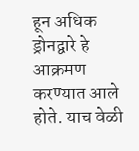हून अधिक ड्रोनद्वारे हे आक्रमण करण्यात आले होते. याच वेळी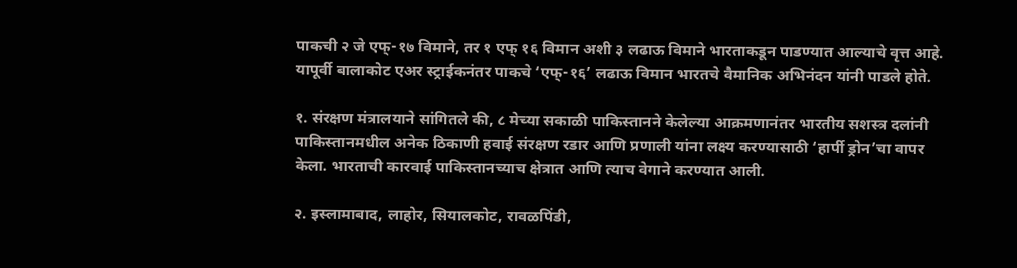पाकची २ जे एफ्-१७ विमाने, तर १ एफ् १६ विमान अशी ३ लढाऊ विमाने भारताकडून पाडण्यात आल्याचे वृत्त आहे. यापूर्वी बालाकोट एअर स्ट्राईकनंतर पाकचे ‘एफ्-१६’ लढाऊ विमान भारतचे वैमानिक अभिनंदन यांनी पाडले होते.

१. संरक्षण मंत्रालयाने सांगितले की, ८ मेच्या सकाळी पाकिस्तानने केलेल्या आक्रमणानंतर भारतीय सशस्त्र दलांनी पाकिस्तानमधील अनेक ठिकाणी हवाई संरक्षण रडार आणि प्रणाली यांना लक्ष्य करण्यासाठी ‘हार्पी ड्रोन’चा वापर केला. भारताची कारवाई पाकिस्तानच्याच क्षेत्रात आणि त्याच वेगाने करण्यात आली.

२. इस्लामाबाद, लाहोर, सियालकोट, रावळपिंडी,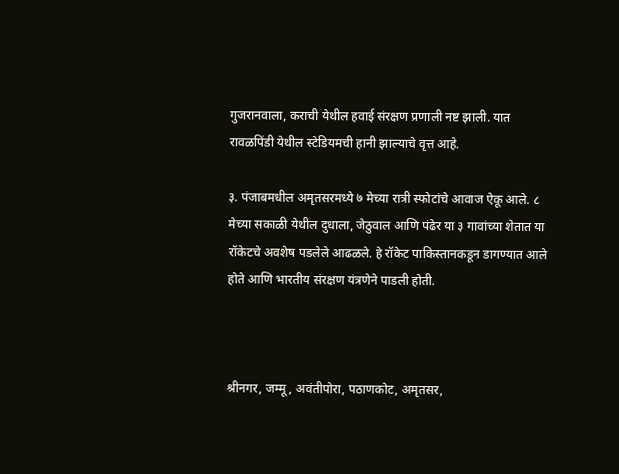गुजरानवाला, कराची येथील हवाई संरक्षण प्रणाली नष्ट झाली. यात रावळपिंडी येथील स्टेडियमची हानी झाल्याचे वृत्त आहे.

३. पंजाबमधील अमृतसरमध्ये ७ मेच्या रात्री स्फोटांचे आवाज ऐकू आले. ८ मेच्या सकाळी येथील दुधाला, जेठुवाल आणि पंढेर या ३ गावांच्या शेतात या रॉकेटचे अवशेष पडलेले आढळले. हे रॉकेट पाकिस्तानकडून डागण्यात आले होते आणि भारतीय संरक्षण यंत्रणेने पाडली होती.



श्रीनगर, जम्मू, अवंतीपोरा, पठाणकोट, अमृतसर,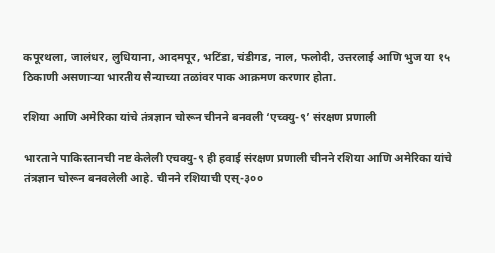कपूरथला, जालंधर, लुधियाना, आदमपूर, भटिंडा, चंडीगड, नाल, फलोदी, उत्तरलाई आणि भुज या १५ ठिकाणी असणार्‍या भारतीय सैन्याच्या तळांवर पाक आक्रमण करणार होता.

रशिया आणि अमेरिका यांचे तंत्रज्ञान चोरून चीनने बनवली ‘एच्क्यु-९’ संरक्षण प्रणाली

भारताने पाकिस्तानची नष्ट केलेली एचक्यु-९ ही हवाई संरक्षण प्रणाली चीनने रशिया आणि अमेरिका यांचे तंत्रज्ञान चोरून बनवलेली आहे. चीनने रशियाची एस्-३००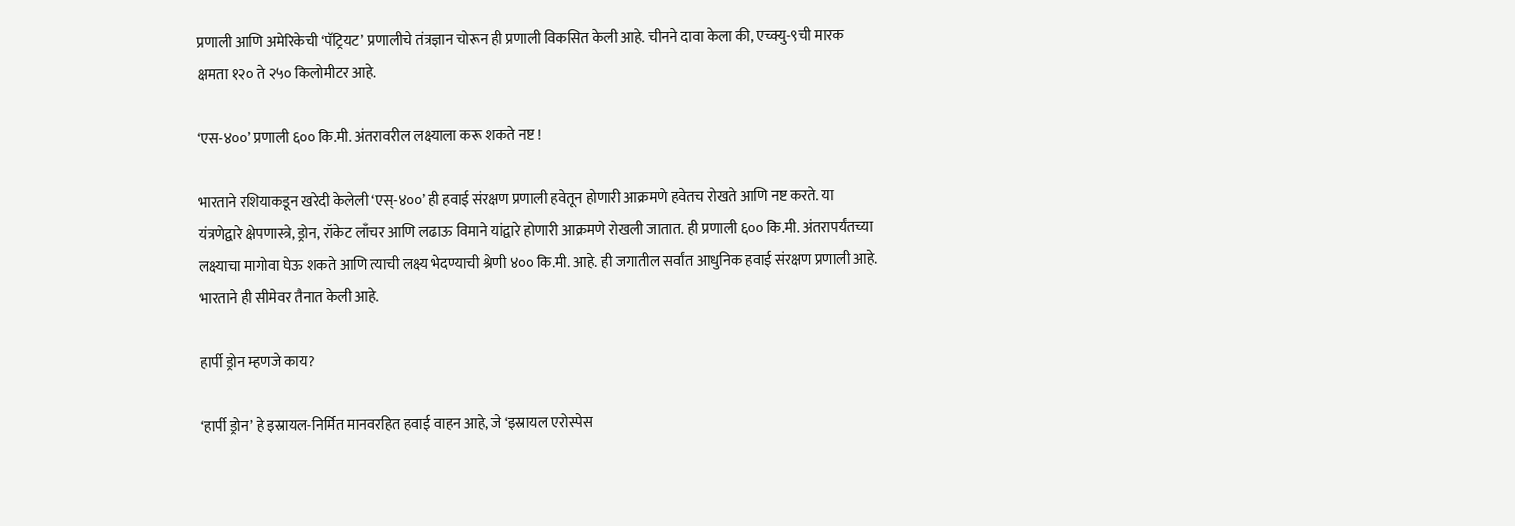प्रणाली आणि अमेरिकेची ‘पॅट्रियट’ प्रणालीचे तंत्रज्ञान चोरून ही प्रणाली विकसित केली आहे. चीनने दावा केला की, एच्क्यु-९ची मारक क्षमता १२० ते २५० किलोमीटर आहे.

‘एस-४००’ प्रणाली ६०० कि.मी. अंतरावरील लक्ष्याला करू शकते नष्ट !

भारताने रशियाकडून खरेदी केलेली ‘एस्-४००’ ही हवाई संरक्षण प्रणाली हवेतून होणारी आक्रमणे हवेतच रोखते आणि नष्ट करते. या यंत्रणेद्वारे क्षेपणास्त्रे, ड्रोन, रॉकेट लाँचर आणि लढाऊ विमाने यांद्वारे होणारी आक्रमणे रोखली जातात. ही प्रणाली ६०० कि.मी. अंतरापर्यंतच्या लक्ष्याचा मागोवा घेऊ शकते आणि त्याची लक्ष्य भेदण्याची श्रेणी ४०० कि.मी. आहे. ही जगातील सर्वांत आधुनिक हवाई संरक्षण प्रणाली आहे. भारताने ही सीमेवर तैनात केली आहे.

हार्पी ड्रोन म्हणजे काय?

‘हार्पी ड्रोन’ हे इस्रायल-निर्मित मानवरहित हवाई वाहन आहे, जे ‘इस्रायल एरोस्पेस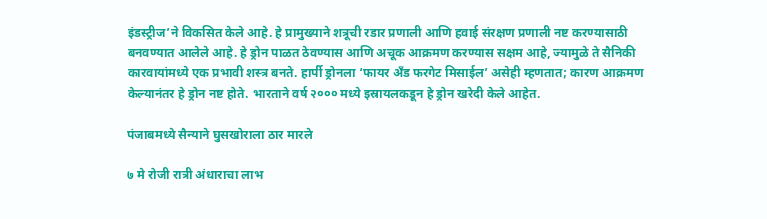इंडस्ट्रीज’ने विकसित केले आहे. हे प्रामुख्याने शत्रूची रडार प्रणाली आणि हवाई संरक्षण प्रणाली नष्ट करण्यासाठी बनवण्यात आलेले आहे. हे ड्रोन पाळत ठेवण्यास आणि अचूक आक्रमण करण्यास सक्षम आहे, ज्यामुळे ते सैनिकी कारवायांमध्ये एक प्रभावी शस्त्र बनते. हार्पी ड्रोनला ‘फायर अँड फरगेट मिसाईल’ असेही म्हणतात; कारण आक्रमण केल्यानंतर हे ड्रोन नष्ट होते. भारताने वर्ष २००० मध्ये इस्रायलकडून हे ड्रोन खरेदी केले आहेत.

पंजाबमध्ये सैन्याने घुसखोराला ठार मारले

७ मे रोजी रात्री अंधाराचा लाभ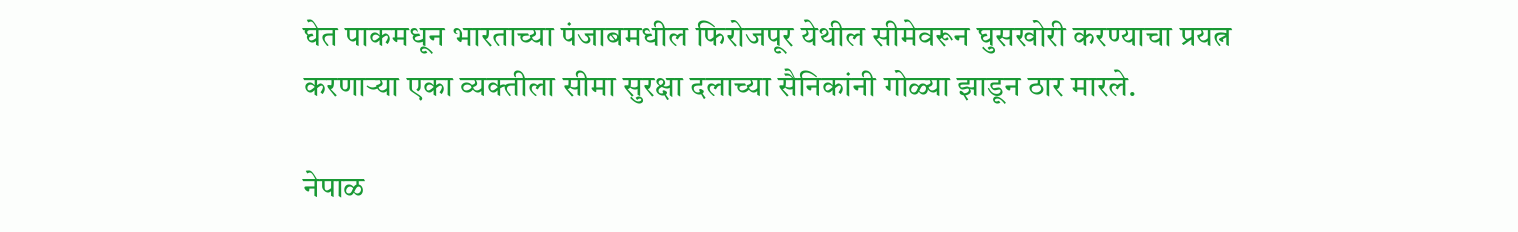घेत पाकमधून भारताच्या पंजाबमधील फिरोजपूर येथील सीमेवरून घुसखोरी करण्याचा प्रयत्न करणार्‍या एका व्यक्तीला सीमा सुरक्षा दलाच्या सैनिकांनी गोळ्या झाडून ठार मारले.

नेपाळ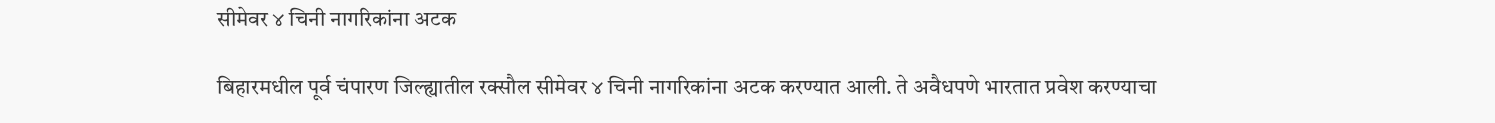सीमेवर ४ चिनी नागरिकांना अटक

बिहारमधील पूर्व चंपारण जिल्ह्यातील रक्सौल सीमेवर ४ चिनी नागरिकांना अटक करण्यात आली. ते अवैधपणे भारतात प्रवेश करण्याचा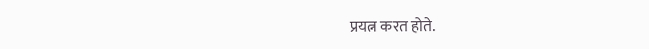प्रयत्न करत होते.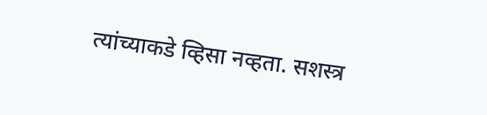त्यांच्याकडे व्हिसा नव्हता. सशस्त्र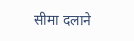सीमा दलाने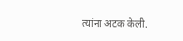त्यांना अटक केली.